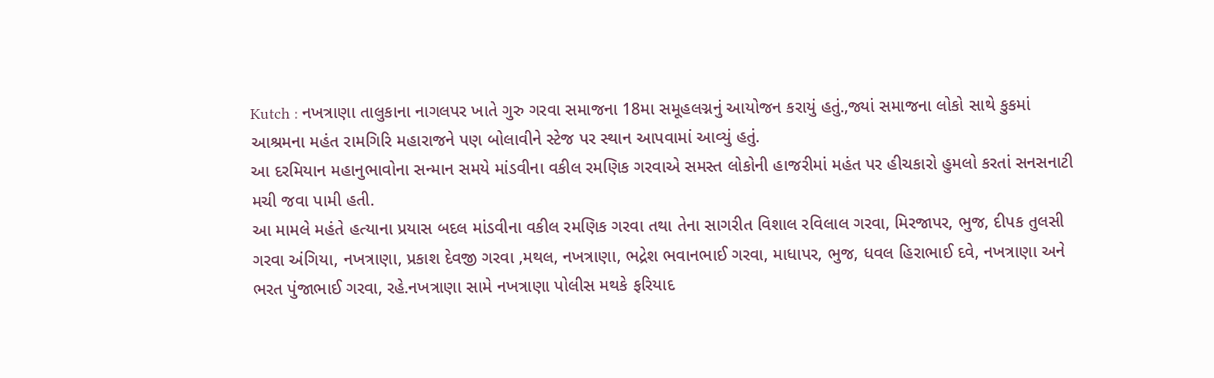Kutch : નખત્રાણા તાલુકાના નાગલપર ખાતે ગુરુ ગરવા સમાજના 18મા સમૂહલગ્નનું આયોજન કરાયું હતું.,જ્યાં સમાજના લોકો સાથે કુકમાં આશ્રમના મહંત રામગિરિ મહારાજને પણ બોલાવીને સ્ટેજ પર સ્થાન આપવામાં આવ્યું હતું.
આ દરમિયાન મહાનુભાવોના સન્માન સમયે માંડવીના વકીલ રમણિક ગરવાએ સમસ્ત લોકોની હાજરીમાં મહંત પર હીચકારો હુમલો કરતાં સનસનાટી મચી જવા પામી હતી.
આ મામલે મહંતે હત્યાના પ્રયાસ બદલ માંડવીના વકીલ રમણિક ગરવા તથા તેના સાગરીત વિશાલ રવિલાલ ગરવા, મિરજાપર, ભુજ, દીપક તુલસી ગરવા અંગિયા, નખત્રાણા, પ્રકાશ દેવજી ગરવા ,મથલ, નખત્રાણા, ભદ્રેશ ભવાનભાઈ ગરવા, માધાપર, ભુજ, ધવલ હિરાભાઈ દવે, નખત્રાણા અને ભરત પુંજાભાઈ ગરવા, રહે.નખત્રાણા સામે નખત્રાણા પોલીસ મથકે ફરિયાદ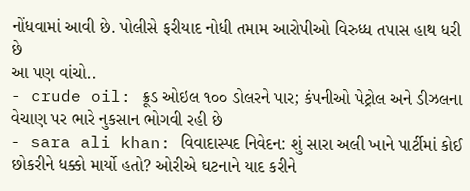નોંધવામાં આવી છે. પોલીસે ફરીયાદ નોધી તમામ આરોપીઓ વિરુધ્ધ તપાસ હાથ ધરી છે
આ પણ વાંચો..
- crude oil: ક્રૂડ ઓઇલ ૧૦૦ ડોલરને પાર; કંપનીઓ પેટ્રોલ અને ડીઝલના વેચાણ પર ભારે નુકસાન ભોગવી રહી છે
- sara ali khan: વિવાદાસ્પદ નિવેદન: શું સારા અલી ખાને પાર્ટીમાં કોઈ છોકરીને ધક્કો માર્યો હતો? ઓરીએ ઘટનાને યાદ કરીને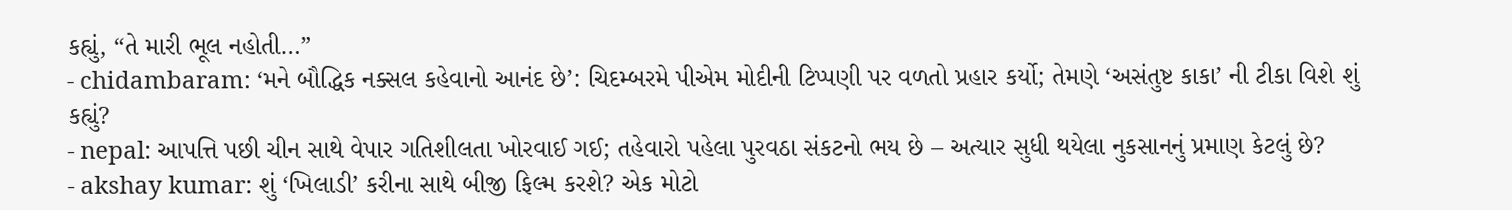કહ્યું, “તે મારી ભૂલ નહોતી…”
- chidambaram: ‘મને બૌદ્ધિક નક્સલ કહેવાનો આનંદ છે’: ચિદમ્બરમે પીએમ મોદીની ટિપ્પણી પર વળતો પ્રહાર કર્યો; તેમણે ‘અસંતુષ્ટ કાકા’ ની ટીકા વિશે શું કહ્યું?
- nepal: આપત્તિ પછી ચીન સાથે વેપાર ગતિશીલતા ખોરવાઈ ગઈ; તહેવારો પહેલા પુરવઠા સંકટનો ભય છે – અત્યાર સુધી થયેલા નુકસાનનું પ્રમાણ કેટલું છે?
- akshay kumar: શું ‘ખિલાડી’ કરીના સાથે બીજી ફિલ્મ કરશે? એક મોટો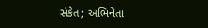સંકેત; અભિનેતા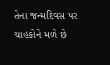તેના જન્મદિવસ પર ચાહકોને મળે છે